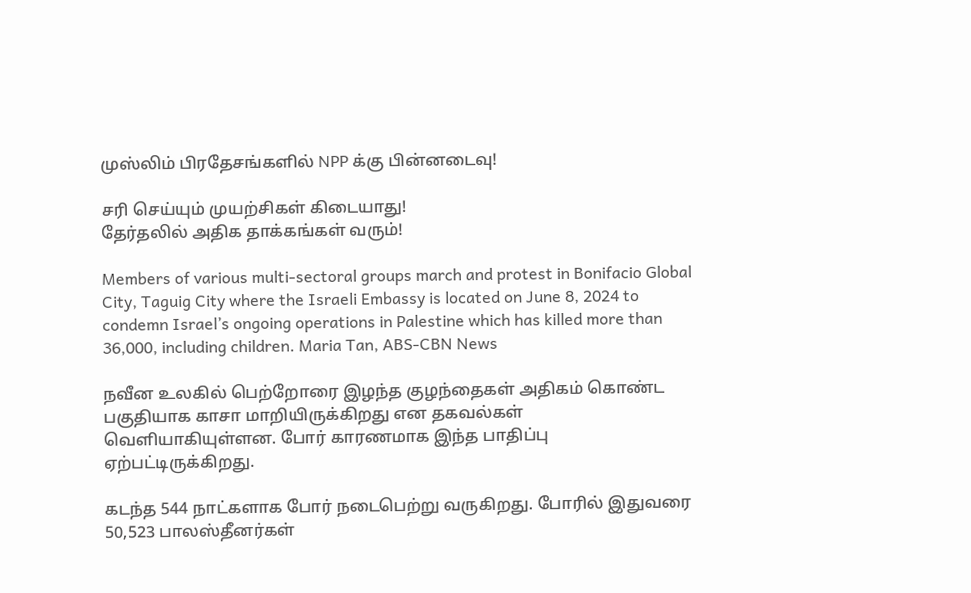முஸ்லிம் பிரதேசங்களில் NPP க்கு பின்னடைவு!

சரி செய்யும் முயற்சிகள் கிடையாது!
தேர்தலில் அதிக தாக்கங்கள் வரும்!

Members of various multi-sectoral groups march and protest in Bonifacio Global City, Taguig City where the Israeli Embassy is located on June 8, 2024 to condemn Israel’s ongoing operations in Palestine which has killed more than 36,000, including children. Maria Tan, ABS-CBN News

நவீன உலகில் பெற்றோரை இழந்த குழந்தைகள் அதிகம் கொண்ட பகுதியாக காசா மாறியிருக்கிறது என தகவல்கள் வெளியாகியுள்ளன. போர் காரணமாக இந்த பாதிப்பு ஏற்பட்டிருக்கிறது.

கடந்த 544 நாட்களாக போர் நடைபெற்று வருகிறது. போரில் இதுவரை 50,523 பாலஸ்தீனர்கள்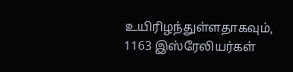உயிரிழந்துள்ளதாகவும், 1163 இஸ்ரேலியர்கள்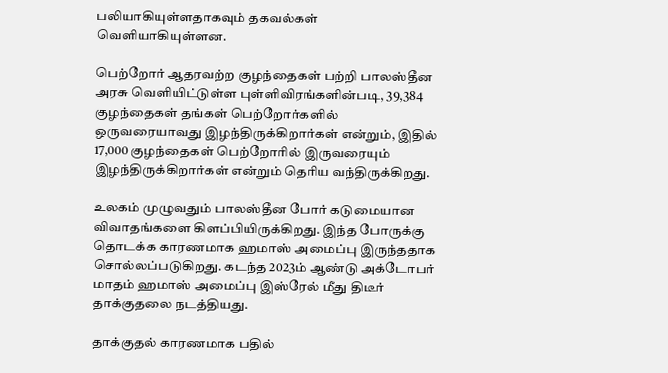பலியாகியுள்ளதாகவும் தகவல்கள் வெளியாகியுள்ளன.

பெற்றோர் ஆதரவற்ற குழந்தைகள் பற்றி பாலஸ்தீன அரசு வெளியிட்டுள்ள புள்ளிவிரங்களின்படி, 39,384 குழந்தைகள் தங்கள் பெற்றோர்களில் ஒருவரையாவது இழந்திருக்கிறார்கள் என்றும், இதில் 17,000 குழந்தைகள் பெற்றோரில் இருவரையும் இழந்திருக்கிறார்கள் என்றும் தெரிய வந்திருக்கிறது.

உலகம் முழுவதும் பாலஸ்தீன போர் கடுமையான விவாதங்களை கிளப்பியிருக்கிறது. இந்த போருக்கு தொடக்க காரணமாக ஹமாஸ் அமைப்பு இருந்ததாக சொல்லப்படுகிறது. கடந்த 2023ம் ஆண்டு அக்டோபர் மாதம் ஹமாஸ் அமைப்பு இஸ்ரேல் மீது திடீர் தாக்குதலை நடத்தியது.

தாக்குதல் காரணமாக பதில்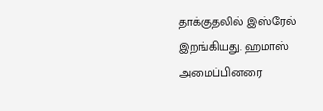தாக்குதலில் இஸ்ரேல் இறங்கியது. ஹமாஸ் அமைப்பினரை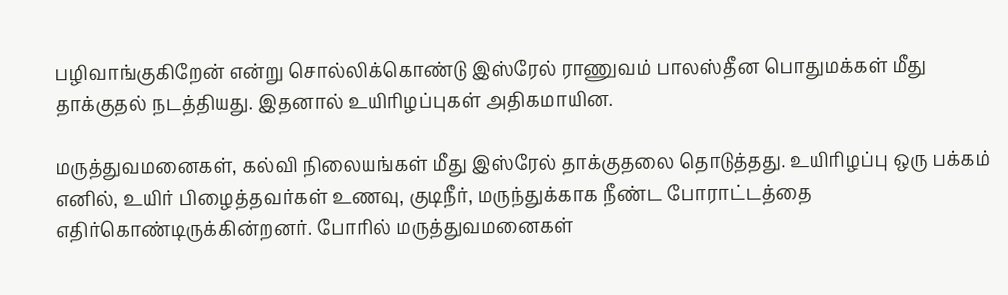பழிவாங்குகிறேன் என்று சொல்லிக்கொண்டு இஸ்ரேல் ராணுவம் பாலஸ்தீன பொதுமக்கள் மீது தாக்குதல் நடத்தியது. இதனால் உயிரிழப்புகள் அதிகமாயின.

மருத்துவமனைகள், கல்வி நிலையங்கள் மீது இஸ்ரேல் தாக்குதலை தொடுத்தது. உயிரிழப்பு ஒரு பக்கம் எனில், உயிர் பிழைத்தவர்கள் உணவு, குடிநீர், மருந்துக்காக நீண்ட போராட்டத்தை எதிர்கொண்டிருக்கின்றனர். போரில் மருத்துவமனைகள்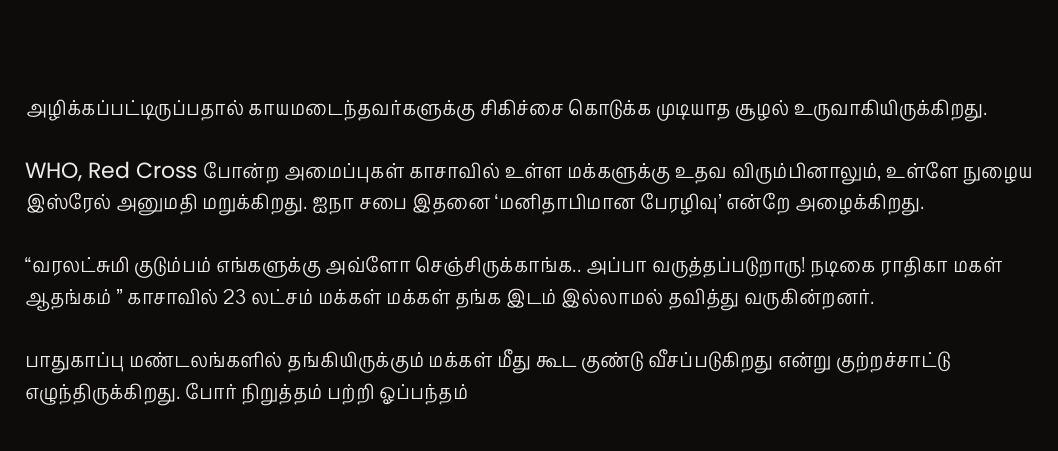அழிக்கப்பட்டிருப்பதால் காயமடைந்தவர்களுக்கு சிகிச்சை கொடுக்க முடியாத சூழல் உருவாகியிருக்கிறது.

WHO, Red Cross போன்ற அமைப்புகள் காசாவில் உள்ள மக்களுக்கு உதவ விரும்பினாலும், உள்ளே நுழைய இஸ்ரேல் அனுமதி மறுக்கிறது. ஐநா சபை இதனை ‘மனிதாபிமான பேரழிவு’ என்றே அழைக்கிறது.

“வரலட்சுமி குடும்பம் எங்களுக்கு அவ்ளோ செஞ்சிருக்காங்க.. அப்பா வருத்தப்படுறாரு! நடிகை ராதிகா மகள் ஆதங்கம் ” காசாவில் 23 லட்சம் மக்கள் மக்கள் தங்க இடம் இல்லாமல் தவித்து வருகின்றனர்.

பாதுகாப்பு மண்டலங்களில் தங்கியிருக்கும் மக்கள் மீது கூட குண்டு வீசப்படுகிறது என்று குற்றச்சாட்டு எழுந்திருக்கிறது. போர் நிறுத்தம் பற்றி ஓப்பந்தம்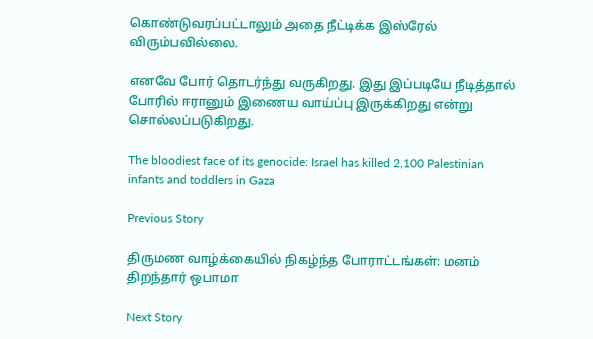கொண்டுவரப்பட்டாலும் அதை நீட்டிக்க இஸ்ரேல் விரும்பவில்லை.

எனவே போர் தொடர்ந்து வருகிறது. இது இப்படியே நீடித்தால் போரில் ஈரானும் இணைய வாய்ப்பு இருக்கிறது என்று சொல்லப்படுகிறது.

The bloodiest face of its genocide: Israel has killed 2,100 Palestinian infants and toddlers in Gaza

Previous Story

திருமண வாழ்க்கையில் நிகழ்ந்த போராட்டங்கள்: மனம் திறந்தார் ஒபாமா

Next Story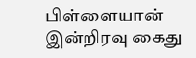பிள்ளையான் இன்றிரவு கைது